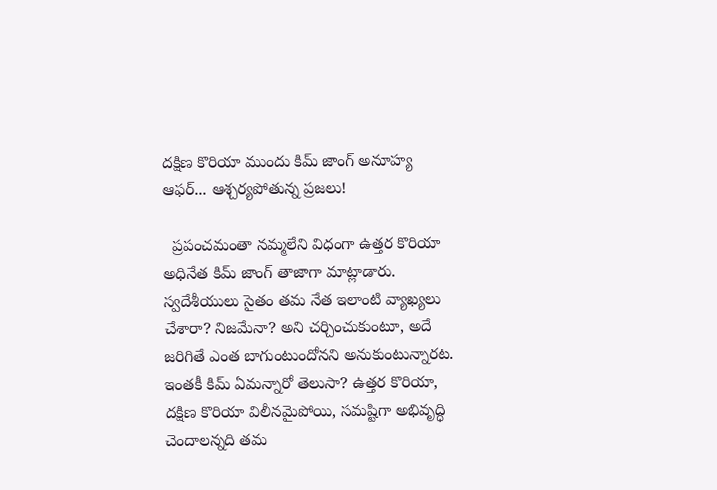దక్షిణ కొరియా ముందు కిమ్ జాంగ్ అనూహ్య ఆఫర్... ఆశ్చర్యపోతున్న ప్రజలు!

  ప్రపంచమంతా నమ్మలేని విధంగా ఉత్తర కొరియా అధినేత కిమ్ జాంగ్ తాజాగా మాట్లాడారు. స్వదేశీయులు సైతం తమ నేత ఇలాంటి వ్యాఖ్యలు చేశారా? నిజమేనా? అని చర్చించుకుంటూ, అదే జరిగితే ఎంత బాగుంటుందోనని అనుకుంటున్నారట. ఇంతకీ కిమ్ ఏమన్నారో తెలుసా? ఉత్తర కొరియా, దక్షిణ కొరియా విలీనమైపోయి, సమష్టిగా అభివృద్ధి చెందాలన్నది తమ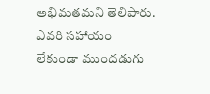అభిమతమని తెలిపారు. ఎవరి సహాయం లేకుండా ముందడుగు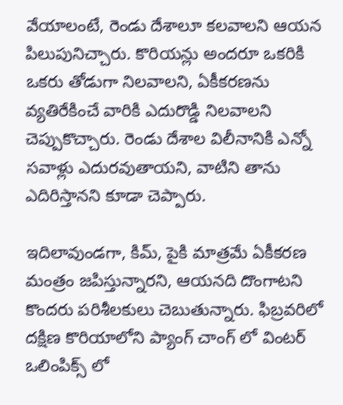వేయాలంటే, రెండు దేశాలూ కలవాలని ఆయన పిలుపునిచ్చారు. కొరియన్లు అందరూ ఒకరికి ఒకరు తోడుగా నిలవాలని, ఏకీకరణను వ్యతిరేకించే వారికి ఎదురొడ్డి నిలవాలని చెప్పుకొచ్చారు. రెండు దేశాల విలీనానికి ఎన్నో సవాళ్లు ఎదురవుతాయని, వాటిని తాను ఎదిరిస్తానని కూడా చెప్పారు.

ఇదిలావుండగా, కిమ్, పైకి మాత్రమే ఏకీకరణ మంత్రం జపిస్తున్నారని, ఆయనది దొంగాటని కొందరు పరిశీలకులు చెబుతున్నారు. ఫిబ్రవరిలో దక్షిణ కొరియాలోని ప్యాంగ్‌ చాంగ్‌ లో వింటర్ ఒలింపిక్స్‌ లో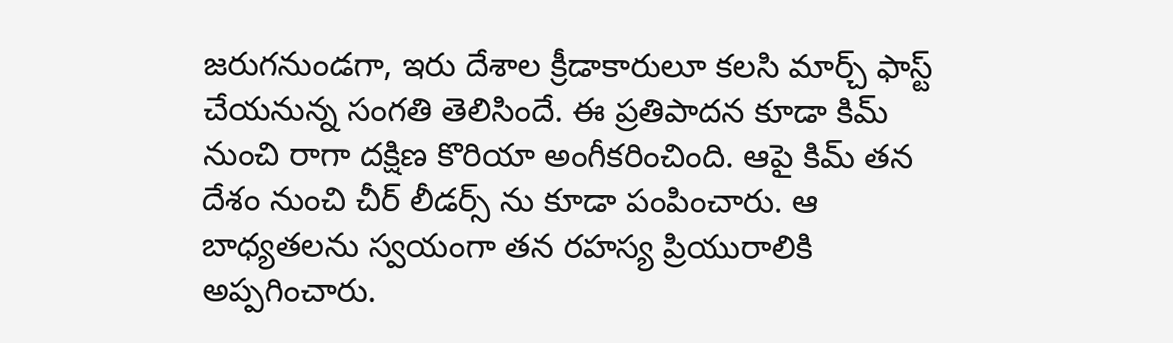జరుగనుండగా, ఇరు దేశాల క్రీడాకారులూ కలసి మార్చ్‌ ఫాస్ట్‌ చేయనున్న సంగతి తెలిసిందే. ఈ ప్రతిపాదన కూడా కిమ్ నుంచి రాగా దక్షిణ కొరియా అంగీకరించింది. ఆపై కిమ్ తన దేశం నుంచి చీర్ లీడర్స్ ను కూడా పంపించారు. ఆ బాధ్యతలను స్వయంగా తన రహస్య ప్రియురాలికి అప్పగించారు.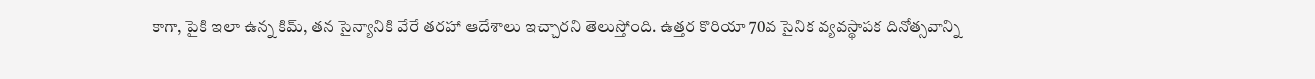కాగా, పైకి ఇలా ఉన్న కిమ్, తన సైన్యానికి వేరే తరహా ఆదేశాలు ఇచ్చారని తెలుస్తోంది. ఉత్తర కొరియా 70వ సైనిక వ్యవస్థాపక దినోత్సవాన్ని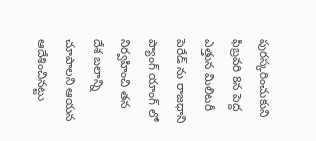పురస్కరించుకుని ఫిబ్రవరి 8న పెద్ద ఎత్తున మిలిటరీ పెరేడ్‌ ను రాజధాని ప్యాంగ్ యాంగ్ లో నిర్వహించి తన దేశ బలాన్ని చూపాలని ఆయన ఆదేశించినట్టు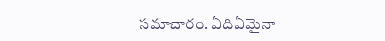సమాచారం. ఏదిఏమైనా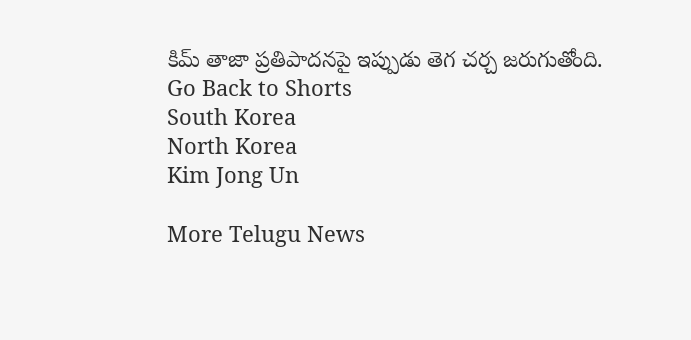కిమ్ తాజా ప్రతిపాదనపై ఇప్పుడు తెగ చర్చ జరుగుతోంది.
Go Back to Shorts
South Korea
North Korea
Kim Jong Un

More Telugu News